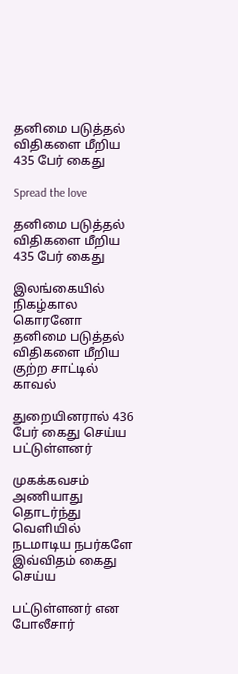தனிமை படுத்தல் விதிகளை மீறிய 435 பேர் கைது

Spread the love

தனிமை படுத்தல் விதிகளை மீறிய 435 பேர் கைது

இலங்கையில் நிகழ்கால கொரனோ தனிமை படுத்தல் விதிகளை மீறிய குற்ற சாட்டில் காவல்

துறையினரால் 436 பேர் கைது செய்ய பட்டுள்ளனர்

முகக்கவசம் அணியாது தொடர்ந்து வெளியில் நடமாடிய நபர்களே இவ்விதம் கைது செய்ய

பட்டுள்ளனர் என போலீசார்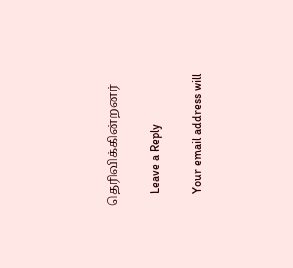தெரிவிக்கின்றனர்

    Leave a Reply

    Your email address will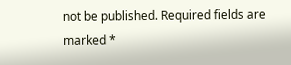not be published. Required fields are marked *